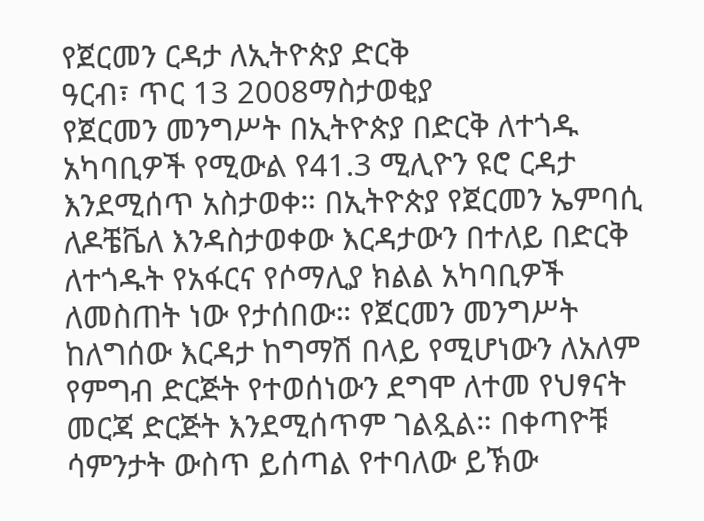የጀርመን ርዳታ ለኢትዮጵያ ድርቅ
ዓርብ፣ ጥር 13 2008ማስታወቂያ
የጀርመን መንግሥት በኢትዮጵያ በድርቅ ለተጎዱ አካባቢዎች የሚውል የ41.3 ሚሊዮን ዩሮ ርዳታ እንደሚሰጥ አስታወቀ። በኢትዮጵያ የጀርመን ኤምባሲ ለዶቼቬለ እንዳስታወቀው እርዳታውን በተለይ በድርቅ ለተጎዱት የአፋርና የሶማሊያ ክልል አካባቢዎች ለመስጠት ነው የታሰበው። የጀርመን መንግሥት ከለግሰው እርዳታ ከግማሽ በላይ የሚሆነውን ለአለም የምግብ ድርጅት የተወሰነውን ደግሞ ለተመ የህፃናት መርጃ ድርጅት እንደሚሰጥም ገልጿል። በቀጣዮቹ ሳምንታት ውስጥ ይሰጣል የተባለው ይኽው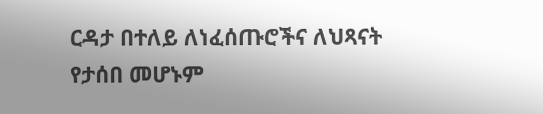ርዳታ በተለይ ለነፈሰጡሮችና ለህጻናት የታሰበ መሆኑም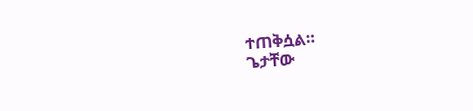ተጠቅሷል።
ጌታቸው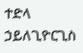ተድላ ኃይለጊዮርጊስ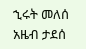ኂሩት መለሰ
አዜብ ታደሰ